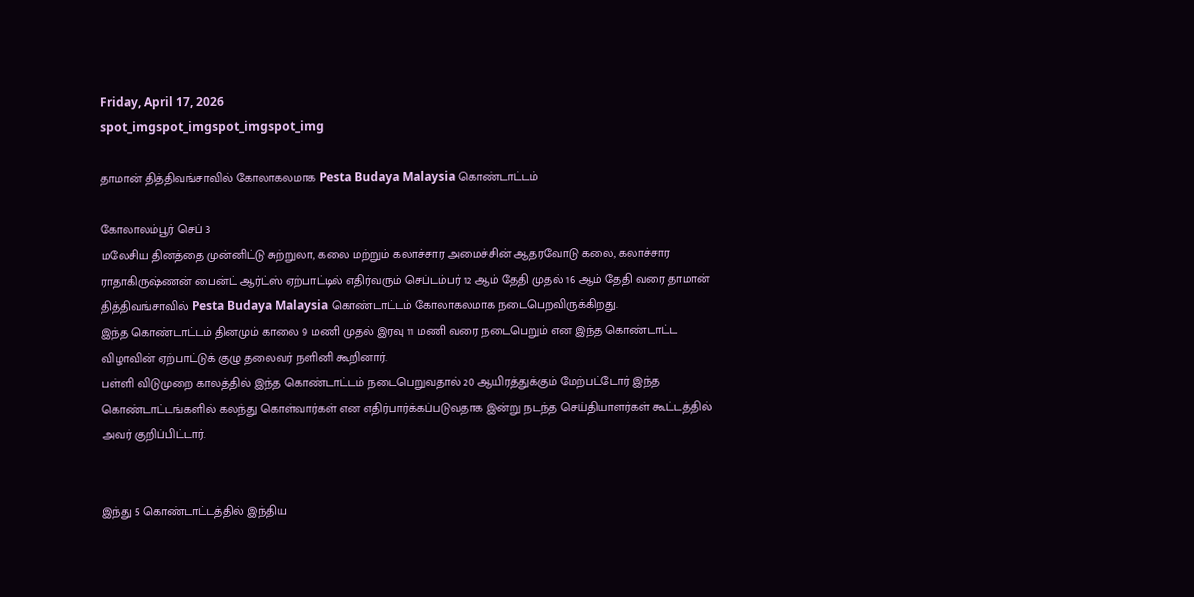Friday, April 17, 2026
spot_imgspot_imgspot_imgspot_img

தாமான் தித்திவங்சாவில் கோலாகலமாக Pesta Budaya Malaysia கொண்டாட்டம்

கோலாலம்பூர் செப் 3
மலேசிய தினத்தை முன்னிட்டு சுற்றுலா, கலை மற்றும் கலாச்சார அமைச்சின் ஆதரவோடு கலை, கலாச்சார ராதாகிருஷ்ணன் பைன்ட் ஆர்ட்ஸ் ஏற்பாட்டில் எதிர்வரும் செப்டம்பர் 12 ஆம் தேதி முதல் 16 ஆம் தேதி வரை தாமான் தித்திவங்சாவில் Pesta Budaya Malaysia கொண்டாட்டம் கோலாகலமாக நடைபெறவிருக்கிறது.
இந்த கொண்டாட்டம் தினமும் காலை 9 மணி முதல் இரவு 11 மணி வரை நடைபெறும் என இந்த கொண்டாட்ட விழாவின் ஏற்பாட்டுக் குழு தலைவர் நளினி கூறினார்.
பள்ளி விடுமுறை காலத்தில் இந்த கொண்டாட்டம் நடைபெறுவதால் 20 ஆயிரத்துக்கும் மேற்பட்டோர் இந்த கொண்டாட்டங்களில் கலந்து கொள்வார்கள் என எதிர்பார்க்கப்படுவதாக இன்று நடந்த செய்தியாளர்கள் கூட்டத்தில் அவர் குறிப்பிட்டார்.


இந்து 5 கொண்டாட்டத்தில் இந்திய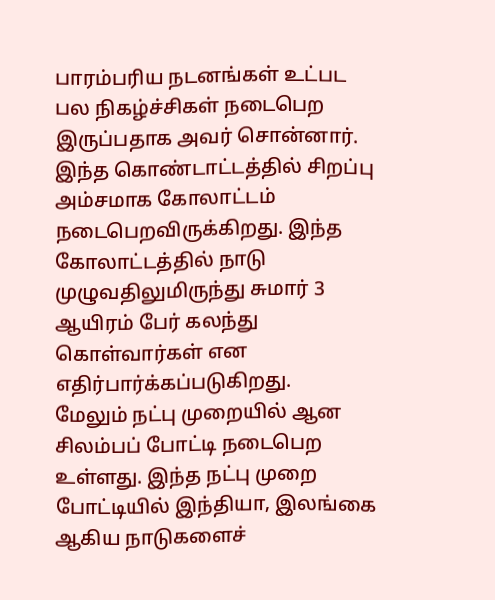பாரம்பரிய நடனங்கள் உட்பட பல நிகழ்ச்சிகள் நடைபெற இருப்பதாக அவர் சொன்னார்.
இந்த கொண்டாட்டத்தில் சிறப்பு அம்சமாக கோலாட்டம் நடைபெறவிருக்கிறது. இந்த கோலாட்டத்தில் நாடு முழுவதிலுமிருந்து சுமார் 3 ஆயிரம் பேர் கலந்து கொள்வார்கள் என எதிர்பார்க்கப்படுகிறது.
மேலும் நட்பு முறையில் ஆன சிலம்பப் போட்டி நடைபெற உள்ளது. இந்த நட்பு முறை போட்டியில் இந்தியா, இலங்கை ஆகிய நாடுகளைச்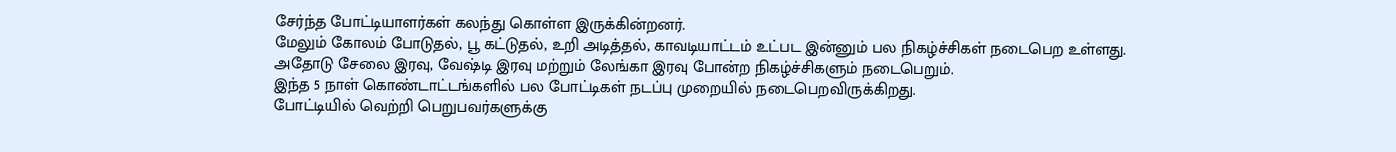சேர்ந்த போட்டியாளர்கள் கலந்து கொள்ள இருக்கின்றனர்.
மேலும் கோலம் போடுதல், பூ கட்டுதல், உறி அடித்தல், காவடியாட்டம் உட்பட இன்னும் பல நிகழ்ச்சிகள் நடைபெற உள்ளது.
அதோடு சேலை இரவு, வேஷ்டி இரவு மற்றும் லேங்கா இரவு போன்ற நிகழ்ச்சிகளும் நடைபெறும்.
இந்த 5 நாள் கொண்டாட்டங்களில் பல போட்டிகள் நடப்பு முறையில் நடைபெறவிருக்கிறது.
போட்டியில் வெற்றி பெறுபவர்களுக்கு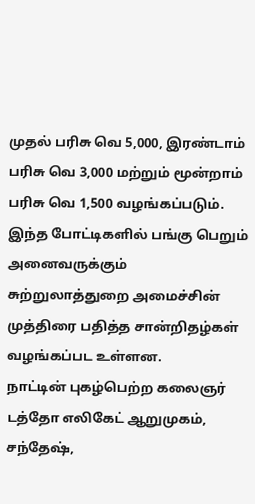முதல் பரிசு வெ 5,000, இரண்டாம் பரிசு வெ 3,000 மற்றும் மூன்றாம் பரிசு வெ 1,500 வழங்கப்படும்.
இந்த போட்டிகளில் பங்கு பெறும் அனைவருக்கும் சுற்றுலாத்துறை அமைச்சின் முத்திரை பதித்த சான்றிதழ்கள் வழங்கப்பட உள்ளன.
நாட்டின் புகழ்பெற்ற கலைஞர் டத்தோ எலிகேட் ஆறுமுகம், சந்தேஷ்,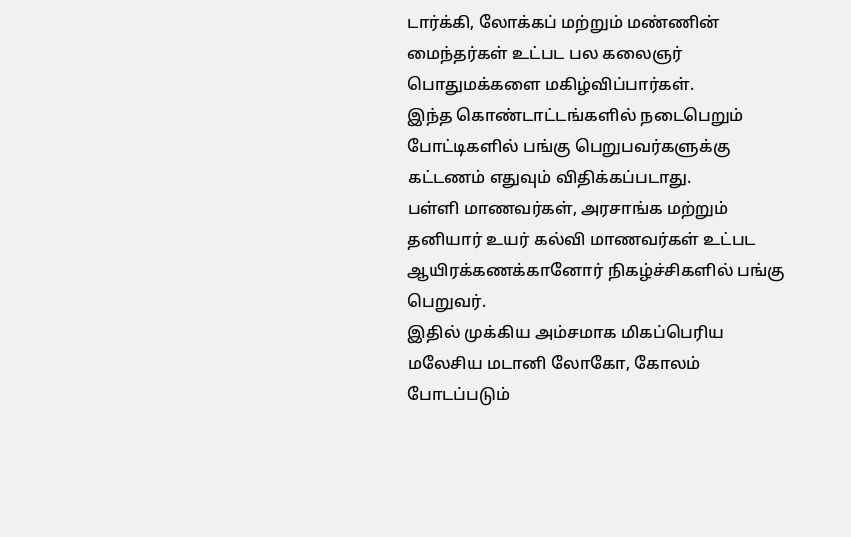டார்க்கி, லோக்கப் மற்றும் மண்ணின் மைந்தர்கள் உட்பட பல கலைஞர் பொதுமக்களை மகிழ்விப்பார்கள்.
இந்த கொண்டாட்டங்களில் நடைபெறும் போட்டிகளில் பங்கு பெறுபவர்களுக்கு கட்டணம் எதுவும் விதிக்கப்படாது.
பள்ளி மாணவர்கள், அரசாங்க மற்றும் தனியார் உயர் கல்வி மாணவர்கள் உட்பட ஆயிரக்கணக்கானோர் நிகழ்ச்சிகளில் பங்கு பெறுவர்.
இதில் முக்கிய அம்சமாக மிகப்பெரிய மலேசிய மடானி லோகோ, கோலம் போடப்படும்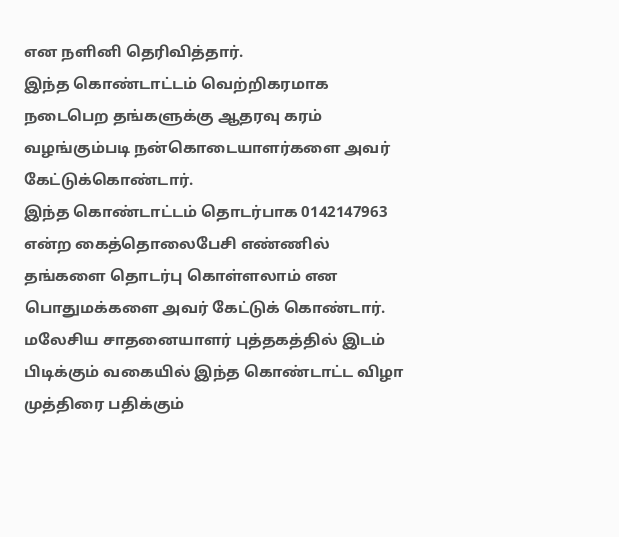என நளினி தெரிவித்தார்.
இந்த கொண்டாட்டம் வெற்றிகரமாக நடைபெற தங்களுக்கு ஆதரவு கரம் வழங்கும்படி நன்கொடையாளர்களை அவர் கேட்டுக்கொண்டார்.
இந்த கொண்டாட்டம் தொடர்பாக 0142147963 என்ற கைத்தொலைபேசி எண்ணில் தங்களை தொடர்பு கொள்ளலாம் என பொதுமக்களை அவர் கேட்டுக் கொண்டார்.
மலேசிய சாதனையாளர் புத்தகத்தில் இடம் பிடிக்கும் வகையில் இந்த கொண்டாட்ட விழா முத்திரை பதிக்கும்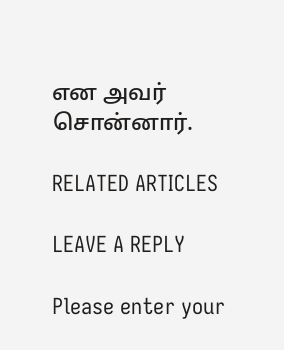என அவர் சொன்னார்.

RELATED ARTICLES

LEAVE A REPLY

Please enter your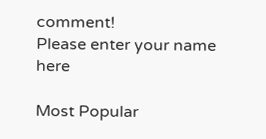comment!
Please enter your name here

Most Popular